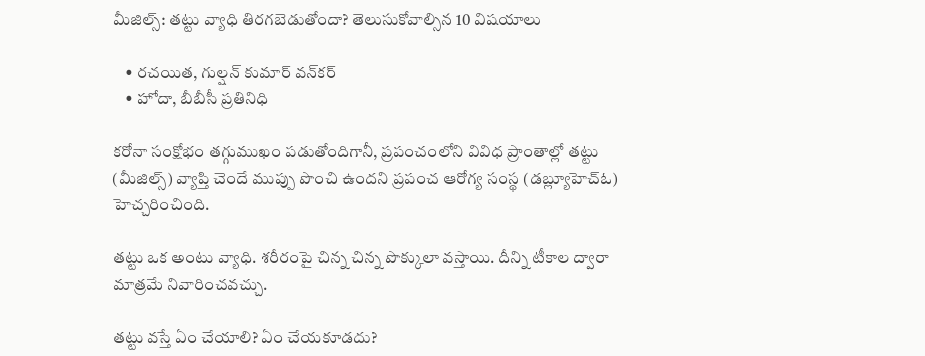మీజిల్స్: తట్టు వ్యాధి తిరగబెడుతోందా? తెలుసుకోవాల్సిన 10 విషయాలు

    • రచయిత, గుల్షన్ కుమార్ వన్‌కర్
    • హోదా, బీబీసీ ప్రతినిధి

కరోనా సంక్షోభం తగ్గుముఖం పడుతోందిగానీ, ప్రపంచంలోని వివిధ ప్రాంతాల్లో తట్టు (మీజిల్స్) వ్యాప్తి చెందే ముప్పు పొంచి ఉందని ప్రపంచ ఆరోగ్య సంస్థ (డబ్ల్యూహెచ్‌ఓ) హెచ్చరించింది.

తట్టు ఒక అంటు వ్యాధి. శరీరంపై చిన్న చిన్న పొక్కులా వస్తాయి. దీన్ని టీకాల ద్వారా మాత్రమే నివారించవచ్చు.

తట్టు వస్తే ఏం చేయాలి? ఏం చేయకూడదు?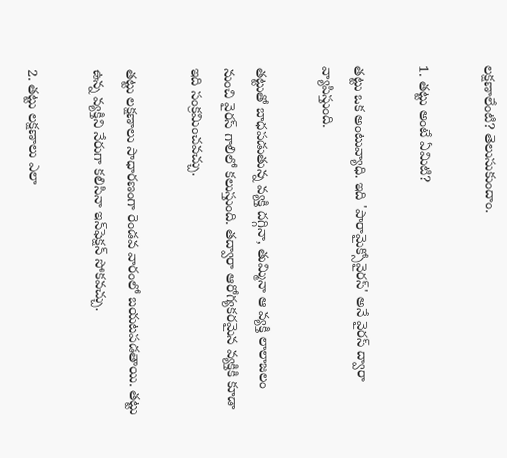లక్షణాలేంటి? తెలుసుకుందాం.

1. తట్టు అంటే ఏమిటి?

తట్టు ఒక అంటువ్యాధి. ఇది 'పారామైక్సోవైరస్' అనే వైరస్ ద్వారా వ్యాపిస్తుంది.

తట్టుతో బాధపడుతున్న వ్యక్తి దగ్గినా, తుమ్మినా ఆ వ్యక్తి లాలాజలం నుంచి వైరస్ గాలిలో కలుస్తుంది. తద్వారా ఆరోగ్యకరమైన వ్యక్తికి కూడా ఇది సంక్రమించవచ్చు.

తట్టు లక్షణాలు సాధారణంగా రెండవ వారంలో బయటపడతాయి. తట్టు ఉన్న వ్యక్తిని నేరుగా కలిసినా ఇన్‌ఫెక్షన్ సోకవచ్చు.

2. తట్టు లక్షణాలు ఎలా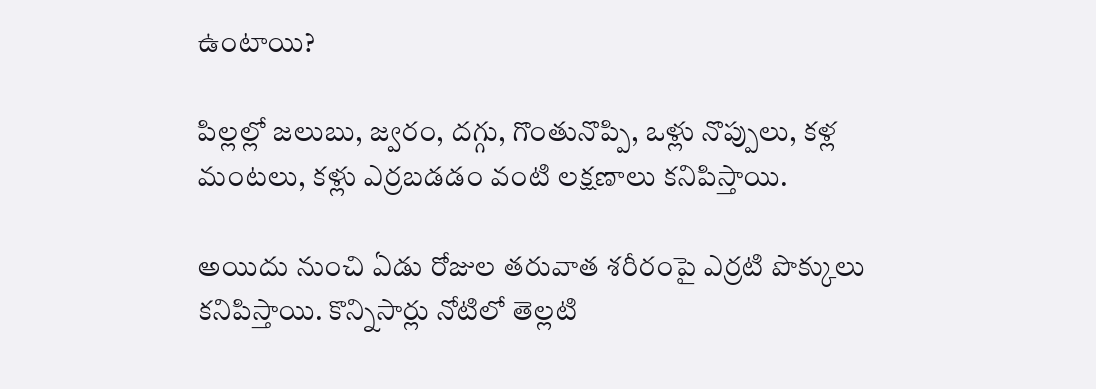ఉంటాయి?

పిల్లల్లో జలుబు, జ్వరం, దగ్గు, గొంతునొప్పి, ఒళ్లు నొప్పులు, కళ్ల మంటలు, కళ్లు ఎర్రబడడం వంటి లక్షణాలు కనిపిస్తాయి.

అయిదు నుంచి ఏడు రోజుల తరువాత శరీరంపై ఎర్రటి పొక్కులు కనిపిస్తాయి. కొన్నిసార్లు నోటిలో తెల్లటి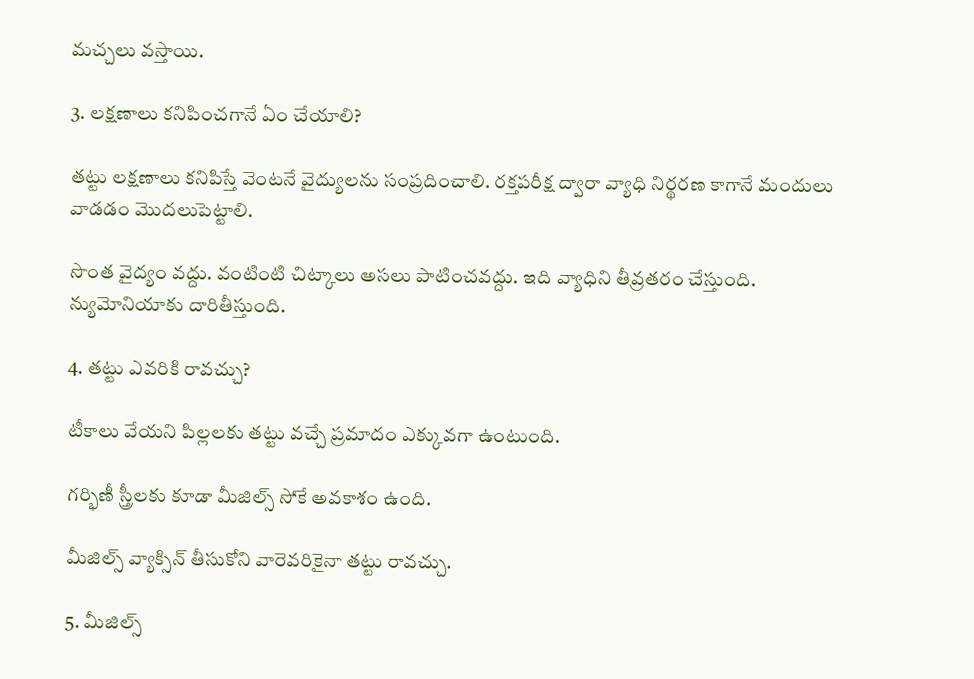మచ్చలు వస్తాయి.

3. లక్షణాలు కనిపించగానే ఏం చేయాలి?

తట్టు లక్షణాలు కనిపిస్తే వెంటనే వైద్యులను సంప్రదించాలి. రక్తపరీక్ష ద్వారా వ్యాధి నిర్థరణ కాగానే మందులు వాడడం మొదలుపెట్టాలి.

సొంత వైద్యం వద్దు. వంటింటి చిట్కాలు అసలు పాటించవద్దు. ఇది వ్యాధిని తీవ్రతరం చేస్తుంది. న్యుమోనియాకు దారితీస్తుంది.

4. తట్టు ఎవరికి రావచ్చు?

టీకాలు వేయని పిల్లలకు తట్టు వచ్చే ప్రమాదం ఎక్కువగా ఉంటుంది.

గర్భిణీ స్త్రీలకు కూడా మీజిల్స్ సోకే అవకాశం ఉంది.

మీజిల్స్ వ్యాక్సిన్ తీసుకోని వారెవరికైనా తట్టు రావచ్చు.

5. మీజిల్స్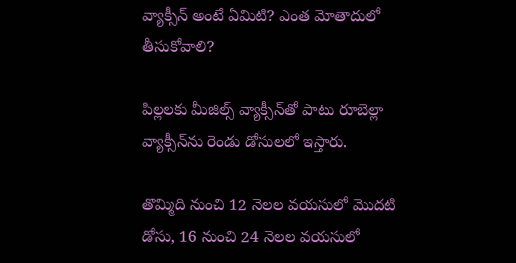వ్యాక్సీన్ అంటే ఏమిటి? ఎంత మోతాదులో తీసుకోవాలి?

పిల్లలకు మీజిల్స్‌ వ్యాక్సీన్‌తో పాటు రూబెల్లా వ్యాక్సీన్‌ను రెండు డోసులలో ఇస్తారు.

తొమ్మిది నుంచి 12 నెలల వయసులో మొదటి డోసు, 16 నుంచి 24 నెలల వయసులో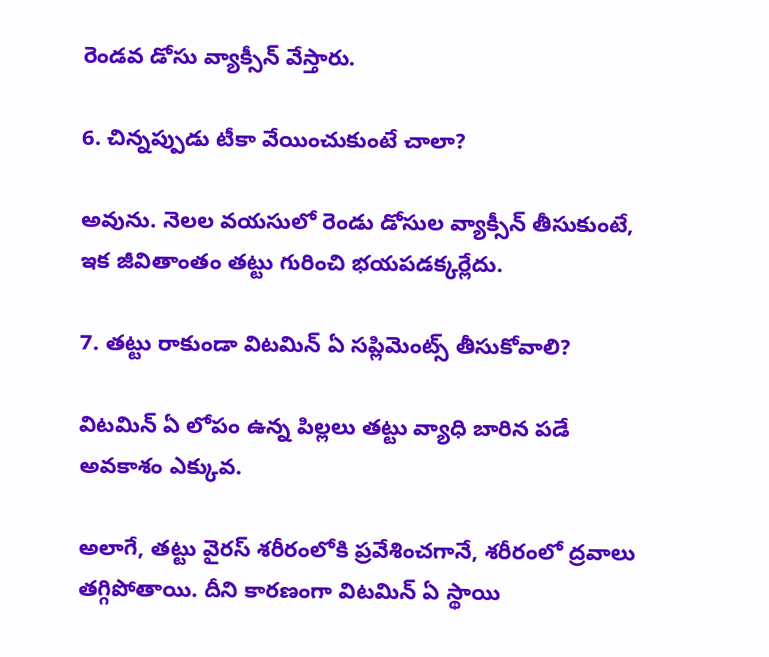రెండవ డోసు వ్యాక్సీన్ వేస్తారు.

6. చిన్నప్పుడు టీకా వేయించుకుంటే చాలా?

అవును. నెలల వయసులో రెండు డోసుల వ్యాక్సీన్ తీసుకుంటే, ఇక జీవితాంతం తట్టు గురించి భయపడక్కర్లేదు.

7. తట్టు రాకుండా విటమిన్ ఏ సప్లిమెంట్స్ తీసుకోవాలి?

విటమిన్ ఏ లోపం ఉన్న పిల్లలు తట్టు వ్యాధి బారిన పడే అవకాశం ఎక్కువ.

అలాగే, తట్టు వైరస్ శరీరంలోకి ప్రవేశించగానే, శరీరంలో ద్రవాలు తగ్గిపోతాయి. దీని కారణంగా విటమిన్ ఏ స్థాయి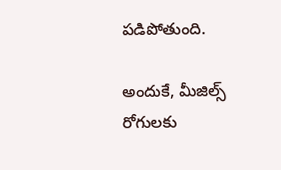పడిపోతుంది.

అందుకే, మీజిల్స్ రోగులకు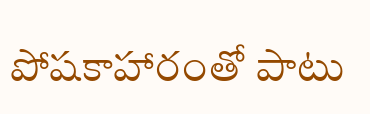పోషకాహారంతో పాటు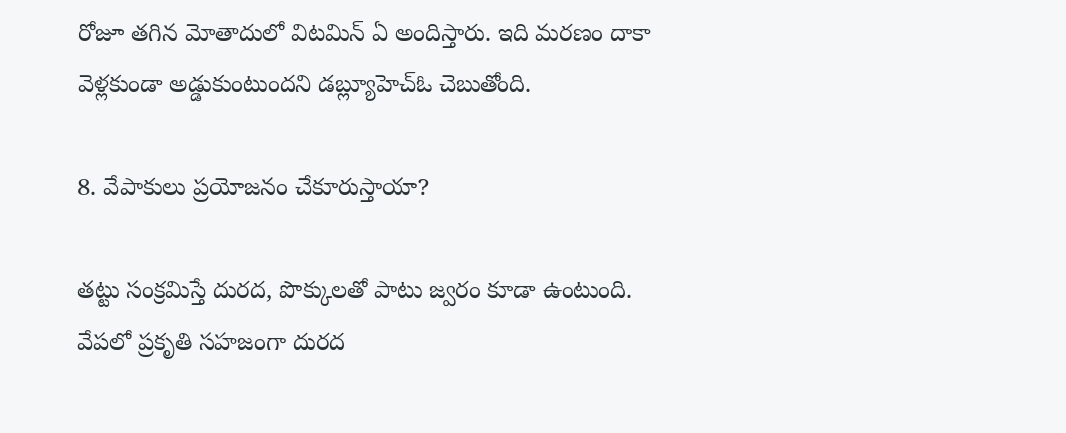రోజూ తగిన మోతాదులో విటమిన్ ఏ అందిస్తారు. ఇది మరణం దాకా వెళ్లకుండా అడ్డుకుంటుందని డబ్ల్యూహెచ్ఓ చెబుతోంది.

8. వేపాకులు ప్రయోజనం చేకూరుస్తాయా?

తట్టు సంక్రమిస్తే దురద, పొక్కులతో పాటు జ్వరం కూడా ఉంటుంది. వేపలో ప్రకృతి సహజంగా దురద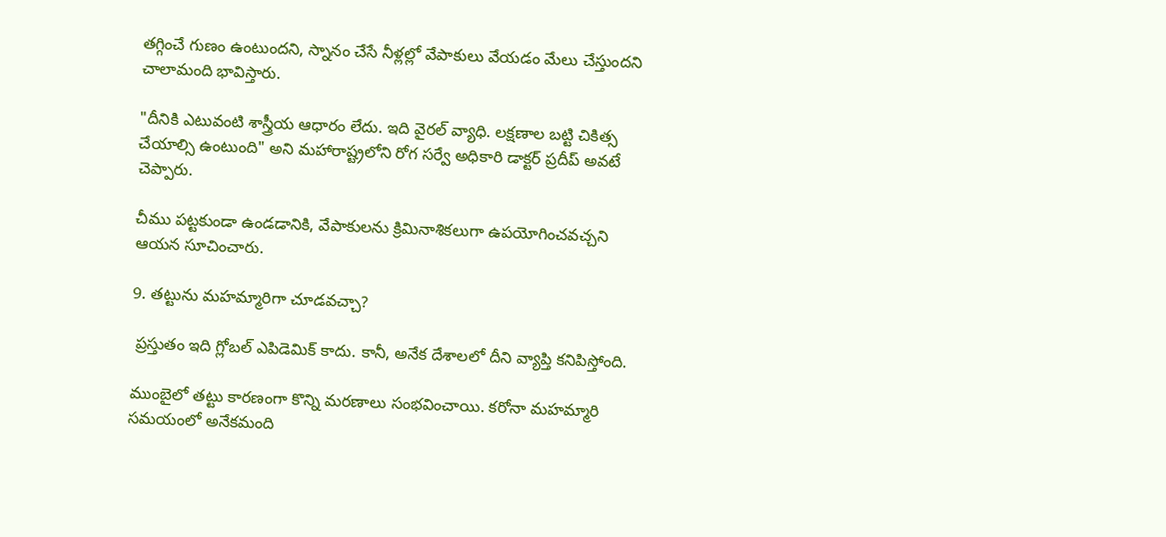తగ్గించే గుణం ఉంటుందని, స్నానం చేసే నీళ్లల్లో వేపాకులు వేయడం మేలు చేస్తుందని చాలామంది భావిస్తారు.

"దీనికి ఎటువంటి శాస్త్రీయ ఆధారం లేదు. ఇది వైరల్ వ్యాధి. లక్షణాల బట్టి చికిత్స చేయాల్సి ఉంటుంది" అని మహారాష్ట్రలోని రోగ సర్వే అధికారి డాక్టర్ ప్రదీప్ అవటే చెప్పారు.

చీము పట్టకుండా ఉండడానికి, వేపాకులను క్రిమినాశికలుగా ఉపయోగించవచ్చని ఆయన సూచించారు.

9. తట్టును మహమ్మారిగా చూడవచ్చా?

 ప్రస్తుతం ఇది గ్లోబల్ ఎపిడెమిక్ కాదు. కానీ, అనేక దేశాలలో దీని వ్యాప్తి కనిపిస్తోంది.

ముంబైలో తట్టు కారణంగా కొన్ని మరణాలు సంభవించాయి. కరోనా మహమ్మారి సమయంలో అనేకమంది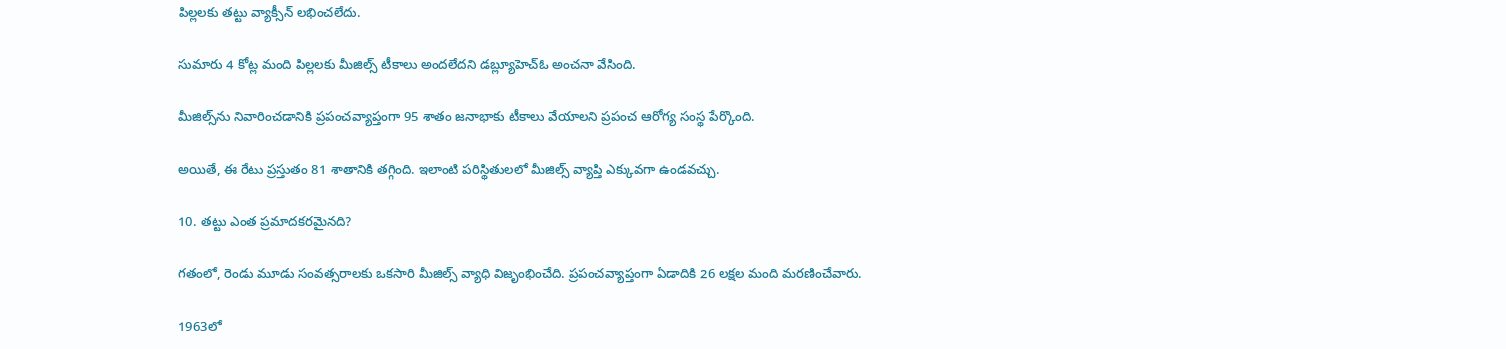పిల్లలకు తట్టు వ్యాక్సీన్ లభించలేదు.

సుమారు 4 కోట్ల మంది పిల్లలకు మీజిల్స్ టీకాలు అందలేదని డబ్ల్యూహెచ్ఓ అంచనా వేసింది.

మీజిల్స్‌ను నివారించడానికి ప్రపంచవ్యాప్తంగా 95 శాతం జనాభాకు టీకాలు వేయాలని ప్రపంచ ఆరోగ్య సంస్థ పేర్కొంది.

అయితే, ఈ రేటు ప్రస్తుతం 81 శాతానికి తగ్గింది. ఇలాంటి పరిస్థితులలో మీజిల్స్ వ్యాప్తి ఎక్కువగా ఉండవచ్చు.

10. తట్టు ఎంత ప్రమాదకరమైనది?

గతంలో, రెండు మూడు సంవత్సరాలకు ఒకసారి మీజిల్స్ వ్యాధి విజృంభించేది. ప్రపంచవ్యాప్తంగా ఏడాదికి 26 లక్షల మంది మరణించేవారు.

1963లో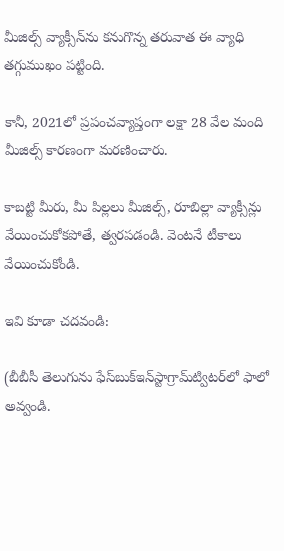మీజిల్స్ వ్యాక్సీన్‌ను కనుగొన్న తరువాత ఈ వ్యాధి తగ్గుముఖం పట్టింది.

కానీ, 2021లో ప్రపంచవ్యాప్తంగా లక్షా 28 వేల మంది మీజిల్స్ కారణంగా మరణించారు.

కాబట్టి మీరు, మీ పిల్లలు మీజిల్స్, రూబిల్లా వ్యాక్సీన్లు వేయించుకోకపోతే, త్వరపడండి. వెంటనే టీకాలు వేయించుకోండి.

ఇవి కూడా చదవండి:

(బీబీసీ తెలుగును ఫేస్‌బుక్ఇన్‌స్టాగ్రామ్‌ట్విటర్‌లో ఫాలో అవ్వండి.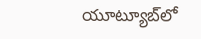యూట్యూబ్‌లో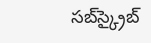సబ్‌స్క్రైబ్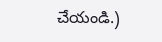చేయండి.)